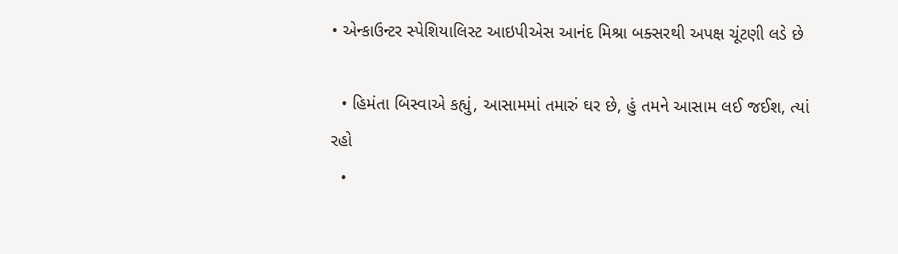• એન્કાઉન્ટર સ્પેશિયાલિસ્ટ આઇપીએસ આનંદ મિશ્રા બક્સરથી અપક્ષ ચૂંટણી લડે છે

  • હિમંતા બિસ્વાએ કહ્યું, આસામમાં તમારું ઘર છે, હું તમને આસામ લઈ જઈશ, ત્યાં રહો
  •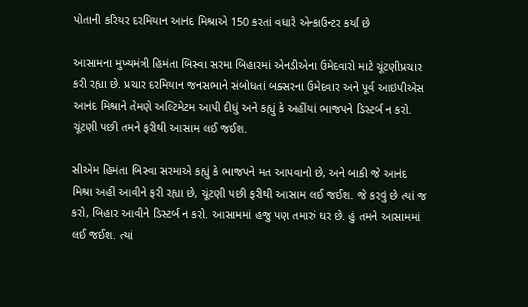પોતાની કરિયર દરમિયાન આનંદ મિશ્રાએ 150 કરતાં વધારે એન્કાઉન્ટર કર્યાં છે

આસામના મુખ્યમંત્રી હિમંતા બિસ્વા સરમા બિહારમાં એનડીએના ઉમેદવારો માટે ચૂંટણીપ્રચાર કરી રહ્યા છે. પ્રચાર દરમિયાન જનસભાને સંબોધતાં બક્સરના ઉમેદવાર અને પૂર્વ આઇપીએસ આનંદ મિશ્રાને તેમણે અલ્ટિમેટમ આપી દીધું અને કહ્યું કે અહીંયાં ભાજપને ડિસ્ટર્બ ન કરો. ચૂંટણી પછી તમને ફરીથી આસામ લઈ જઈશ.

સીએમ હિમંતા બિસ્વા સરમાએ કહ્યું કે ભાજપને મત આપવાનો છે, અને બાકી જે આનંદ મિશ્રા અહીં આવીને ફરી રહ્યા છે, ચૂંટણી પછી ફરીથી આસામ લઈ જઈશ. જે કરવું છે ત્યાં જ કરો, બિહાર આવીને ડિસ્ટર્બ ન કરો. આસામમાં હજુ પણ તમારું ઘર છે. હું તમને આસામમાં લઈ જઈશ. ત્યાં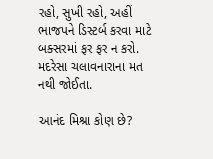રહો, સુખી રહો, અહીં ભાજપને ડિસ્ટર્બ કરવા માટે બક્સરમાં ફર ફર ન કરો. મદરેસા ચલાવનારાના મત નથી જોઈતા.

આનંદ મિશ્રા કોણ છે?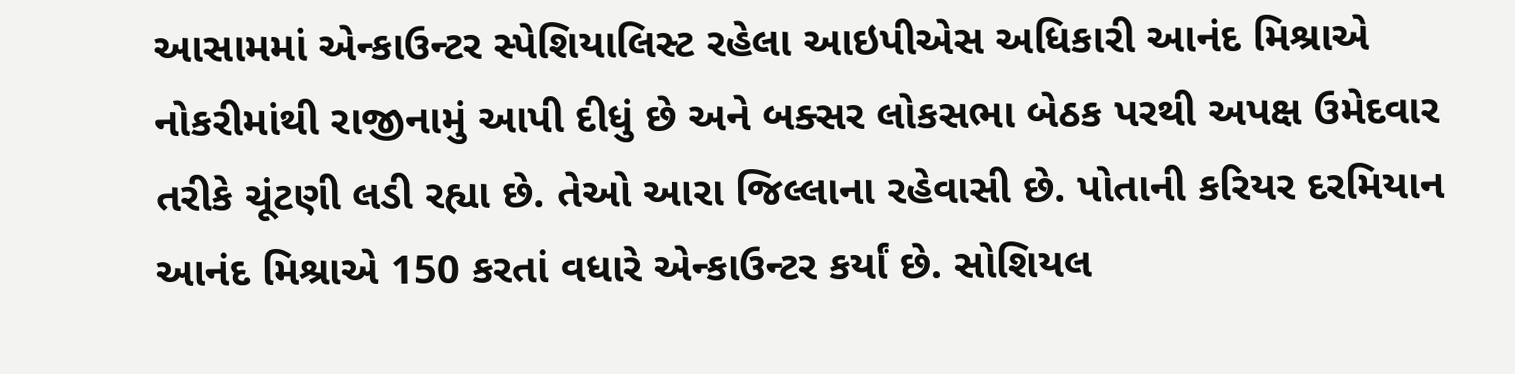આસામમાં એન્કાઉન્ટર સ્પેશિયાલિસ્ટ રહેલા આઇપીએસ અધિકારી આનંદ મિશ્રાએ નોકરીમાંથી રાજીનામું આપી દીધું છે અને બક્સર લોકસભા બેઠક પરથી અપક્ષ ઉમેદવાર તરીકે ચૂંટણી લડી રહ્યા છે. તેઓ આરા જિલ્લાના રહેવાસી છે. પોતાની કરિયર દરમિયાન આનંદ મિશ્રાએ 150 કરતાં વધારે એન્કાઉન્ટર કર્યાં છે. સોશિયલ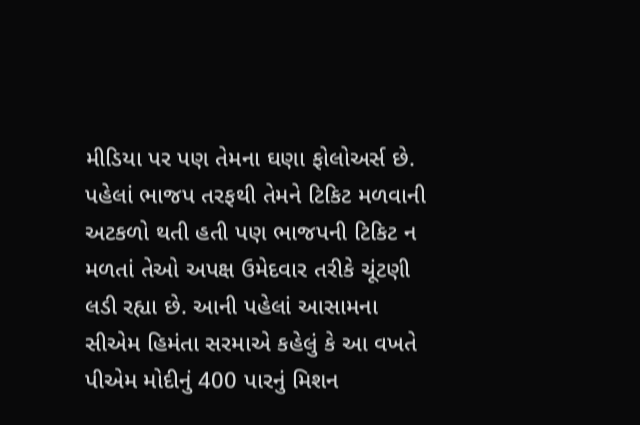મીડિયા પર પણ તેમના ઘણા ફોલોઅર્સ છે. પહેલાં ભાજપ તરફથી તેમને ટિકિટ મળવાની અટકળો થતી હતી પણ ભાજપની ટિકિટ ન મળતાં તેઓ અપક્ષ ઉમેદવાર તરીકે ચૂંટણી લડી રહ્યા છે. આની પહેલાં આસામના સીએમ હિમંતા સરમાએ કહેલું કે આ વખતે પીએમ મોદીનું 400 પારનું મિશન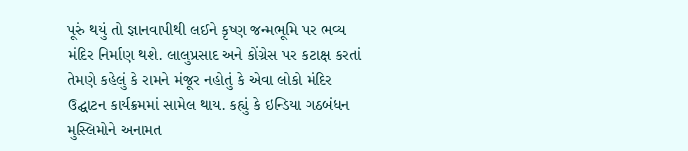પૂરું થયું તો જ્ઞાનવાપીથી લઈને કૃષ્ણ જન્મભૂમિ પર ભવ્ય મંદિર નિર્માણ થશે. લાલુપ્રસાદ અને કોંગ્રેસ પર કટાક્ષ કરતાં તેમણે કહેલું કે રામને મંજૂર નહોતું કે એવા લોકો મંદિર ઉદ્ઘાટન કાર્યક્રમમાં સામેલ થાય. કહ્યું કે ઇન્ડિયા ગઠબંધન મુસ્લિમોને અનામત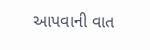આપવાની વાત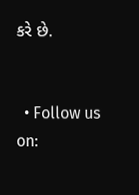કરે છે.


  • Follow us on: